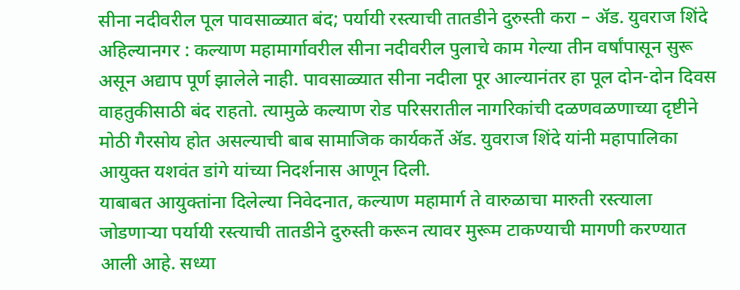सीना नदीवरील पूल पावसाळ्यात बंद; पर्यायी रस्त्याची तातडीने दुरुस्ती करा – ॲड. युवराज शिंदे
अहिल्यानगर : कल्याण महामार्गावरील सीना नदीवरील पुलाचे काम गेल्या तीन वर्षांपासून सुरू असून अद्याप पूर्ण झालेले नाही. पावसाळ्यात सीना नदीला पूर आल्यानंतर हा पूल दोन-दोन दिवस वाहतुकीसाठी बंद राहतो. त्यामुळे कल्याण रोड परिसरातील नागरिकांची दळणवळणाच्या दृष्टीने मोठी गैरसोय होत असल्याची बाब सामाजिक कार्यकर्ते ॲड. युवराज शिंदे यांनी महापालिका आयुक्त यशवंत डांगे यांच्या निदर्शनास आणून दिली.
याबाबत आयुक्तांना दिलेल्या निवेदनात, कल्याण महामार्ग ते वारुळाचा मारुती रस्त्याला जोडणाऱ्या पर्यायी रस्त्याची तातडीने दुरुस्ती करून त्यावर मुरूम टाकण्याची मागणी करण्यात आली आहे. सध्या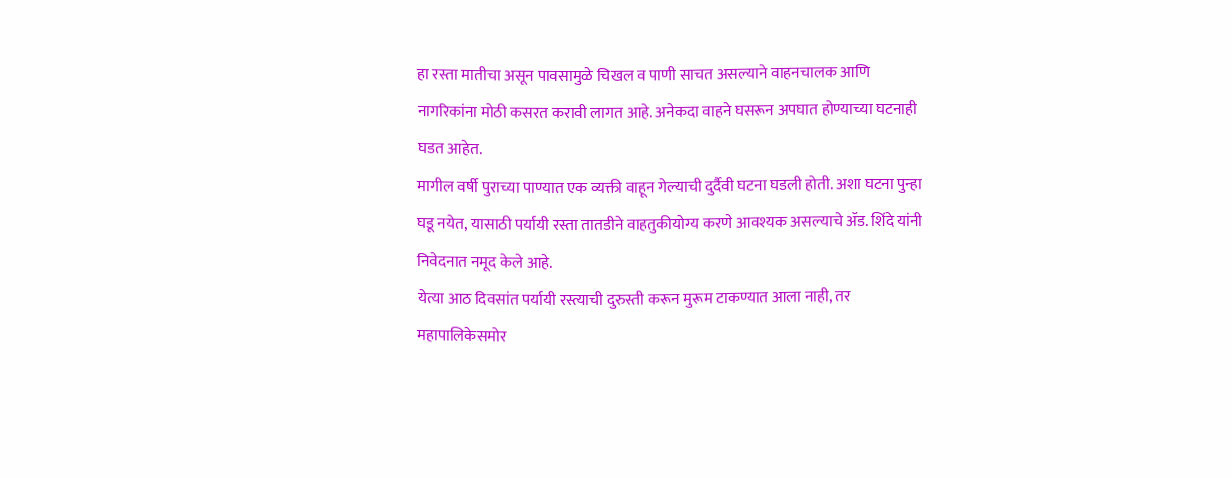हा रस्ता मातीचा असून पावसामुळे चिखल व पाणी साचत असल्याने वाहनचालक आणि नागरिकांना मोठी कसरत करावी लागत आहे. अनेकदा वाहने घसरून अपघात होण्याच्या घटनाही घडत आहेत.
मागील वर्षी पुराच्या पाण्यात एक व्यक्ती वाहून गेल्याची दुर्दैवी घटना घडली होती. अशा घटना पुन्हा घडू नयेत, यासाठी पर्यायी रस्ता तातडीने वाहतुकीयोग्य करणे आवश्यक असल्याचे ॲड. शिंदे यांनी निवेदनात नमूद केले आहे.
येत्या आठ दिवसांत पर्यायी रस्त्याची दुरुस्ती करून मुरूम टाकण्यात आला नाही, तर महापालिकेसमोर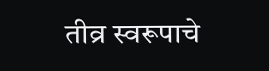तीव्र स्वरूपाचे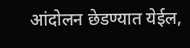आंदोलन छेडण्यात येईल,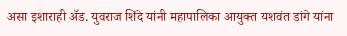असा इशाराही ॲड. युवराज शिंदे यांनी महापालिका आयुक्त यशवंत डांगे यांना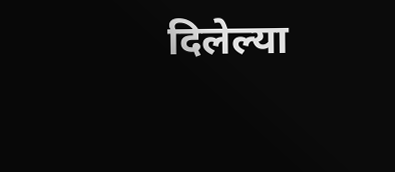दिलेल्या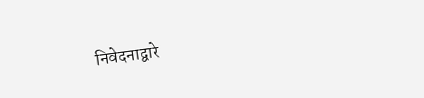निवेदनाद्वारे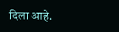दिला आहे.